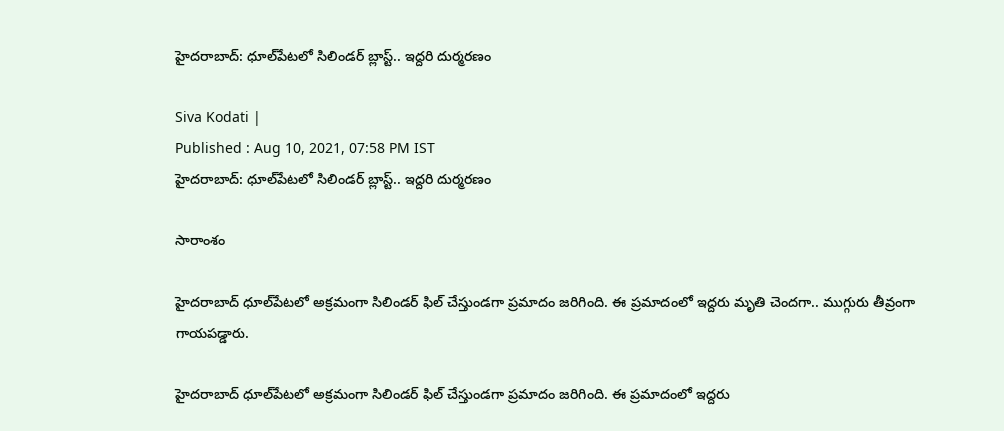హైదరాబాద్: ధూల్‌పేటలో సిలిండర్ బ్లాస్ట్.. ఇద్దరి దుర్మరణం

Siva Kodati |
Published : Aug 10, 2021, 07:58 PM IST
హైదరాబాద్: ధూల్‌పేటలో సిలిండర్ బ్లాస్ట్.. ఇద్దరి దుర్మరణం

సారాంశం

హైదరాబాద్ ధూల్‌పేటలో అక్రమంగా సిలిండర్ ఫిల్ చేస్తుండగా ప్రమాదం జరిగింది. ఈ ప్రమాదంలో ఇద్దరు మృతి చెందగా.. ముగ్గురు తీవ్రంగా గాయపడ్డారు.

హైదరాబాద్ ధూల్‌పేటలో అక్రమంగా సిలిండర్ ఫిల్ చేస్తుండగా ప్రమాదం జరిగింది. ఈ ప్రమాదంలో ఇద్దరు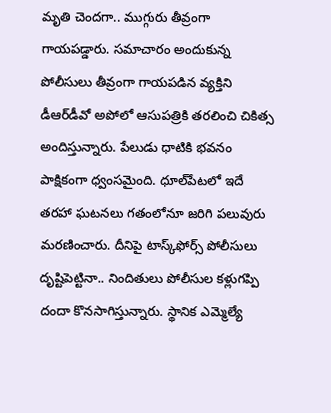మృతి చెందగా.. ముగ్గురు తీవ్రంగా గాయపడ్డారు. సమాచారం అందుకున్న పోలీసులు తీవ్రంగా గాయపడిన వ్యక్తిని డీఆర్‌డీవో అపోలో ఆసుపత్రికి తరలించి చికిత్స అందిస్తున్నారు. పేలుడు ధాటికి భవనం పాక్షికంగా ధ్వంసమైంది. ధూల్‌పేటలో ఇదే తరహా ఘటనలు గతంలోనూ జరిగి పలువురు మరణించారు. దీనిపై టాస్క్‌ఫోర్స్ పోలీసులు దృష్టిపెట్టినా.. నిందితులు పోలీసుల కళ్లుగప్పి దందా కొనసాగిస్తున్నారు. స్థానిక ఎమ్మెల్యే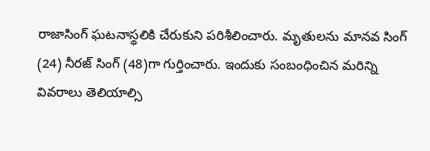రాజాసింగ్ ఘటనాస్థలికి చేరుకుని పరిశీలించారు. మృతులను మానవ సింగ్ (24) నీరజ్ సింగ్ (48)గా గుర్తించారు. ఇందుకు సంబంధించిన మరిన్ని వివరాలు తెలియాల్సి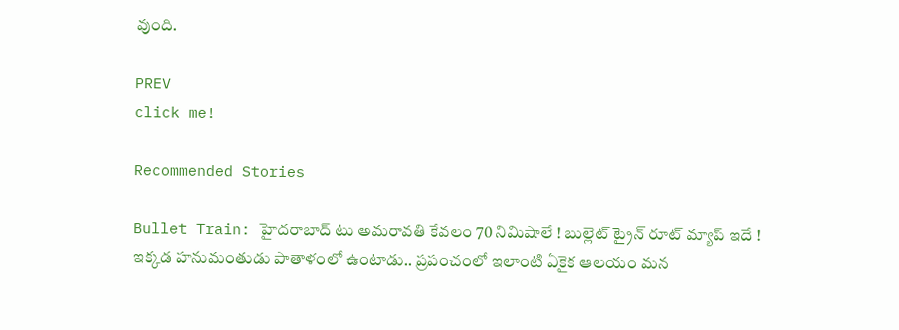వుంది.

PREV
click me!

Recommended Stories

Bullet Train: హైదరాబాద్ టు అమరావతి కేవలం 70 నిమిషాలే ! బుల్లెట్ ట్రైన్ రూట్ మ్యాప్ ఇదే !
ఇక్క‌డ హ‌నుమంతుడు పాతాళంలో ఉంటాడు.. ప్రపంచంలో ఇలాంటి ఏకైక ఆల‌యం మన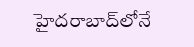హైదరాబాద్‌లోనే